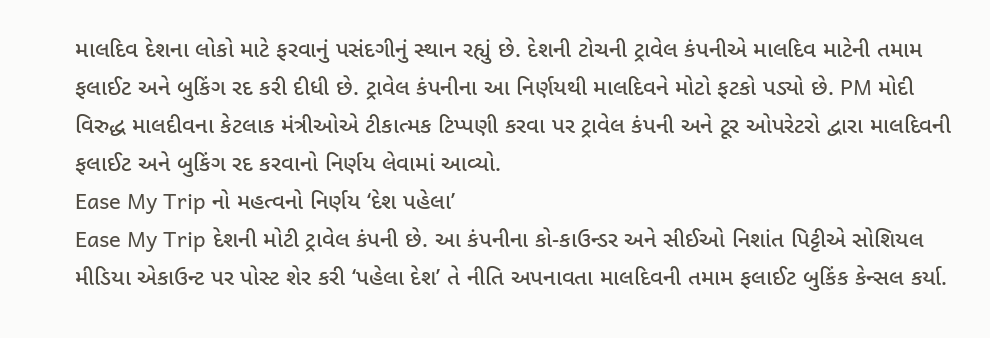માલદિવ દેશના લોકો માટે ફરવાનું પસંદગીનું સ્થાન રહ્યું છે. દેશની ટોચની ટ્રાવેલ કંપનીએ માલદિવ માટેની તમામ ફલાઈટ અને બુકિંગ રદ કરી દીધી છે. ટ્રાવેલ કંપનીના આ નિર્ણયથી માલદિવને મોટો ફટકો પડ્યો છે. PM મોદી વિરુદ્ધ માલદીવના કેટલાક મંત્રીઓએ ટીકાત્મક ટિપ્પણી કરવા પર ટ્રાવેલ કંપની અને ટૂર ઓપરેટરો દ્વારા માલદિવની ફલાઈટ અને બુકિંગ રદ કરવાનો નિર્ણય લેવામાં આવ્યો.
Ease My Trip નો મહત્વનો નિર્ણય ‘દેશ પહેલા’
Ease My Trip દેશની મોટી ટ્રાવેલ કંપની છે. આ કંપનીના કો-કાઉન્ડર અને સીઈઓ નિશાંત પિટ્ટીએ સોશિયલ મીડિયા એકાઉન્ટ પર પોસ્ટ શેર કરી ‘પહેલા દેશ’ તે નીતિ અપનાવતા માલદિવની તમામ ફલાઈટ બુકિંક કેન્સલ કર્યા.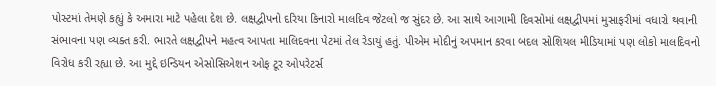પોસ્ટમાં તેમણે કહ્યું કે અમારા માટે પહેલા દેશ છે. લક્ષદ્વીપનો દરિયા કિનારો માલદિવ જેટલો જ સુંદર છે. આ સાથે આગામી દિવસોમાં લક્ષદ્વીપમાં મુસાફરીમાં વધારો થવાની સંભાવના પણ વ્યક્ત કરી. ભારતે લક્ષદ્વીપને મહત્વ આપતા માલિદવના પેટમાં તેલ રેડાયું હતું. પીએમ મોદીનું અપમાન કરવા બદલ સોશિયલ મીડિયામાં પણ લોકો માલદિવનો વિરોધ કરી રહ્યા છે. આ મુદ્દે ઇન્ડિયન એસોસિએશન ઓફ ટૂર ઓપરેટર્સ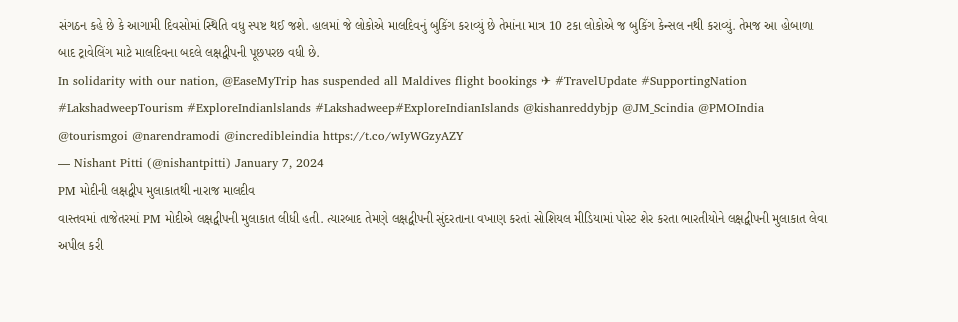સંગઠન કહે છે કે આગામી દિવસોમાં સ્થિતિ વધુ સ્પષ્ટ થઈ જશે. હાલમાં જે લોકોએ માલદિવનું બુકિંગ કરાવ્યું છે તેમાંના માત્ર 10 ટકા લોકોએ જ બુકિંગ કેન્સલ નથી કરાવ્યું. તેમજ આ હોબાળા બાદ ટ્રાવેલિંગ માટે માલદિવના બદલે લક્ષદ્વીપની પૂછપરછ વધી છે.
In solidarity with our nation, @EaseMyTrip has suspended all Maldives flight bookings ✈ #TravelUpdate #SupportingNation #LakshadweepTourism #ExploreIndianlslands #Lakshadweep#ExploreIndianIslands @kishanreddybjp @JM_Scindia @PMOIndia @tourismgoi @narendramodi @incredibleindia https://t.co/wIyWGzyAZY
— Nishant Pitti (@nishantpitti) January 7, 2024
PM મોદીની લક્ષદ્વીપ મુલાકાતથી નારાજ માલદીવ
વાસ્તવમાં તાજેતરમાં PM મોદીએ લક્ષદ્વીપની મુલાકાત લીધી હતી. ત્યારબાદ તેમણે લક્ષદ્વીપની સુંદરતાના વખાણ કરતાં સોશિયલ મીડિયામાં પોસ્ટ શેર કરતા ભારતીયોને લક્ષદ્વીપની મુલાકાત લેવા અપીલ કરી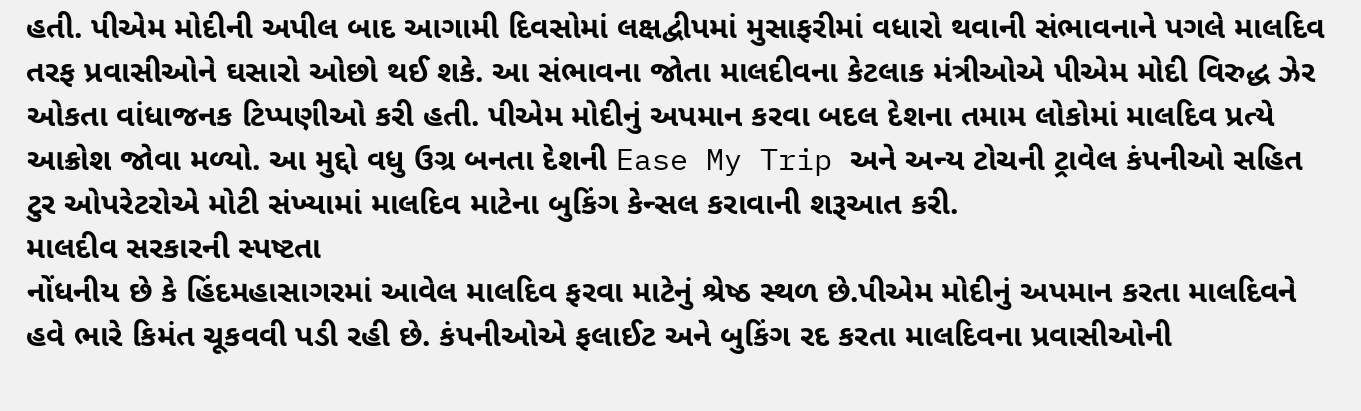હતી. પીએમ મોદીની અપીલ બાદ આગામી દિવસોમાં લક્ષદ્વીપમાં મુસાફરીમાં વધારો થવાની સંભાવનાને પગલે માલદિવ તરફ પ્રવાસીઓને ઘસારો ઓછો થઈ શકે. આ સંભાવના જોતા માલદીવના કેટલાક મંત્રીઓએ પીએમ મોદી વિરુદ્ધ ઝેર ઓકતા વાંધાજનક ટિપ્પણીઓ કરી હતી. પીએમ મોદીનું અપમાન કરવા બદલ દેશના તમામ લોકોમાં માલદિવ પ્રત્યે આક્રોશ જોવા મળ્યો. આ મુદ્દો વધુ ઉગ્ર બનતા દેશની Ease My Trip અને અન્ય ટોચની ટ્રાવેલ કંપનીઓ સહિત ટુર ઓપરેટરોએ મોટી સંખ્યામાં માલદિવ માટેના બુકિંગ કેન્સલ કરાવાની શરૂઆત કરી.
માલદીવ સરકારની સ્પષ્ટતા
નોંધનીય છે કે હિંદમહાસાગરમાં આવેલ માલદિવ ફરવા માટેનું શ્રેષ્ઠ સ્થળ છે.પીએમ મોદીનું અપમાન કરતા માલદિવને હવે ભારે કિમંત ચૂકવવી પડી રહી છે. કંપનીઓએ ફલાઈટ અને બુકિંગ રદ કરતા માલદિવના પ્રવાસીઓની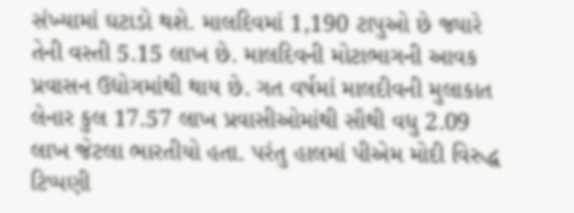સંખ્યામાં ઘટાડો થશે. માલદિવમાં 1,190 ટાપુઓ છે જ્યારે તેની વસ્તી 5.15 લાખ છે. માલદિવની મોટાભાગની આવક પ્રવાસન ઉદ્યોગમાંથી થાય છે. ગત વર્ષમાં માલદીવની મુલાકાત લેનાર કુલ 17.57 લાખ પ્રવાસીઓમાંથી સૌથી વધુ 2.09 લાખ જેટલા ભારતીયો હતા. પરંતુ હાલમાં પીએમ મોદી વિરુદ્ધ ટિપ્પણી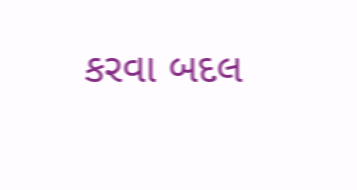કરવા બદલ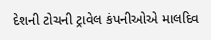દેશની ટોચની ટ્રાવેલ કંપનીઓએ માલદિવ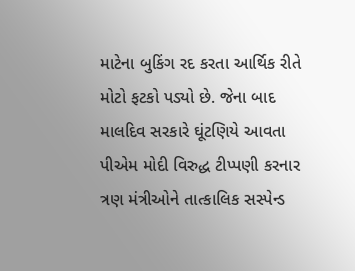માટેના બુકિંગ રદ કરતા આર્થિક રીતે મોટો ફટકો પડ્યો છે. જેના બાદ માલદિવ સરકારે ઘૂંટણિયે આવતા પીએમ મોદી વિરુદ્ધ ટીપ્પણી કરનાર ત્રણ મંત્રીઓને તાત્કાલિક સસ્પેન્ડ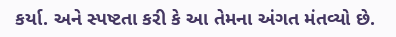કર્યા. અને સ્પષ્ટતા કરી કે આ તેમના અંગત મંતવ્યો છે.